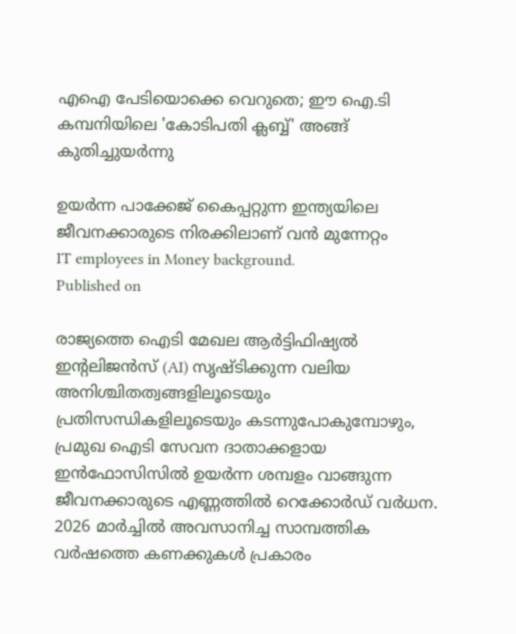എഐ പേടിയൊക്കെ വെറുതെ; ഈ ഐ.ടി കമ്പനിയിലെ 'കോടിപതി ക്ലബ്ബ്' അങ്ങ് കുതിച്ചുയര്‍ന്നു

ഉയര്‍ന്ന പാക്കേജ് കൈപ്പറ്റുന്ന ഇന്ത്യയിലെ ജീവനക്കാരുടെ നിരക്കിലാണ് വന്‍ മുന്നേറ്റം
IT employees in Money background.
Published on

രാജ്യത്തെ ഐടി മേഖല ആര്‍ട്ടിഫിഷ്യല്‍ ഇന്റലിജന്‍സ് (AI) സൃഷ്ടിക്കുന്ന വലിയ അനിശ്ചിതത്വങ്ങളിലൂടെയും പ്രതിസന്ധികളിലൂടെയും കടന്നുപോകുമ്പോഴും, പ്രമുഖ ഐടി സേവന ദാതാക്കളായ ഇന്‍ഫോസിസില്‍ ഉയര്‍ന്ന ശമ്പളം വാങ്ങുന്ന ജീവനക്കാരുടെ എണ്ണത്തില്‍ റെക്കോര്‍ഡ് വര്‍ധന. 2026 മാര്‍ച്ചില്‍ അവസാനിച്ച സാമ്പത്തിക വര്‍ഷത്തെ കണക്കുകള്‍ പ്രകാരം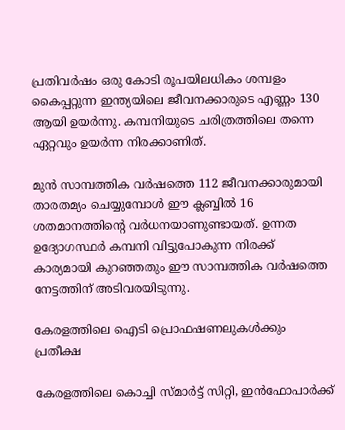പ്രതിവര്‍ഷം ഒരു കോടി രൂപയിലധികം ശമ്പളം കൈപ്പറ്റുന്ന ഇന്ത്യയിലെ ജീവനക്കാരുടെ എണ്ണം 130 ആയി ഉയര്‍ന്നു. കമ്പനിയുടെ ചരിത്രത്തിലെ തന്നെ ഏറ്റവും ഉയര്‍ന്ന നിരക്കാണിത്.

മുന്‍ സാമ്പത്തിക വര്‍ഷത്തെ 112 ജീവനക്കാരുമായി താരതമ്യം ചെയ്യുമ്പോള്‍ ഈ ക്ലബ്ബില്‍ 16 ശതമാനത്തിന്റെ വര്‍ധനയാണുണ്ടായത്. ഉന്നത ഉദ്യോഗസ്ഥര്‍ കമ്പനി വിട്ടുപോകുന്ന നിരക്ക് കാര്യമായി കുറഞ്ഞതും ഈ സാമ്പത്തിക വര്‍ഷത്തെ നേട്ടത്തിന് അടിവരയിടുന്നു.

കേരളത്തിലെ ഐടി പ്രൊഫഷണലുകള്‍ക്കും പ്രതീക്ഷ

കേരളത്തിലെ കൊച്ചി സ്മാര്‍ട്ട് സിറ്റി, ഇന്‍ഫോപാര്‍ക്ക്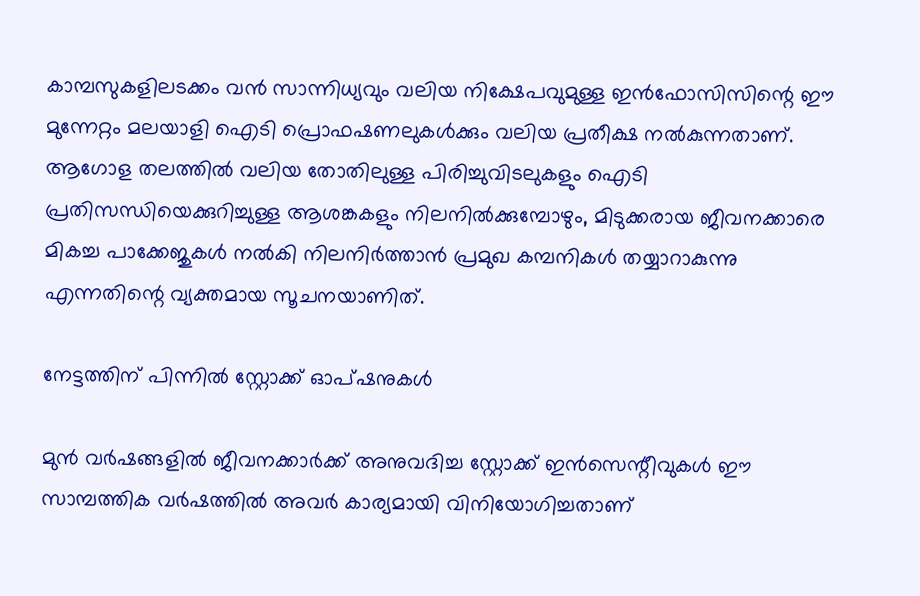കാമ്പസുകളിലടക്കം വന്‍ സാന്നിധ്യവും വലിയ നിക്ഷേപവുമുള്ള ഇന്‍ഫോസിസിന്റെ ഈ മുന്നേറ്റം മലയാളി ഐടി പ്രൊഫഷണലുകള്‍ക്കും വലിയ പ്രതീക്ഷ നല്‍കുന്നതാണ്. ആഗോള തലത്തില്‍ വലിയ തോതിലുള്ള പിരിച്ചുവിടലുകളും ഐടി പ്രതിസന്ധിയെക്കുറിച്ചുള്ള ആശങ്കകളും നിലനില്‍ക്കുമ്പോഴും, മിടുക്കരായ ജീവനക്കാരെ മികച്ച പാക്കേജുകള്‍ നല്‍കി നിലനിര്‍ത്താന്‍ പ്രമുഖ കമ്പനികള്‍ തയ്യാറാകുന്നു എന്നതിന്റെ വ്യക്തമായ സൂചനയാണിത്.

നേട്ടത്തിന് പിന്നില്‍ സ്റ്റോക്ക് ഓപ്ഷനുകള്‍

മുന്‍ വര്‍ഷങ്ങളില്‍ ജീവനക്കാര്‍ക്ക് അനുവദിച്ച സ്റ്റോക്ക് ഇന്‍സെന്റീവുകള്‍ ഈ സാമ്പത്തിക വര്‍ഷത്തില്‍ അവര്‍ കാര്യമായി വിനിയോഗിച്ചതാണ്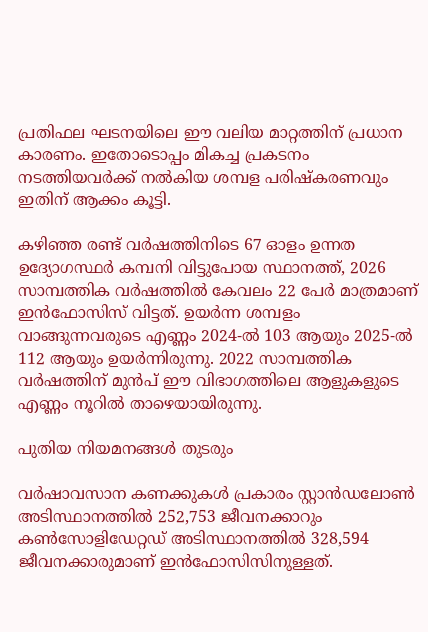പ്രതിഫല ഘടനയിലെ ഈ വലിയ മാറ്റത്തിന് പ്രധാന കാരണം. ഇതോടൊപ്പം മികച്ച പ്രകടനം നടത്തിയവര്‍ക്ക് നല്‍കിയ ശമ്പള പരിഷ്‌കരണവും ഇതിന് ആക്കം കൂട്ടി.

കഴിഞ്ഞ രണ്ട് വര്‍ഷത്തിനിടെ 67 ഓളം ഉന്നത ഉദ്യോഗസ്ഥര്‍ കമ്പനി വിട്ടുപോയ സ്ഥാനത്ത്, 2026 സാമ്പത്തിക വര്‍ഷത്തില്‍ കേവലം 22 പേര്‍ മാത്രമാണ് ഇന്‍ഫോസിസ് വിട്ടത്. ഉയര്‍ന്ന ശമ്പളം വാങ്ങുന്നവരുടെ എണ്ണം 2024-ല്‍ 103 ആയും 2025-ല്‍ 112 ആയും ഉയര്‍ന്നിരുന്നു. 2022 സാമ്പത്തിക വര്‍ഷത്തിന് മുന്‍പ് ഈ വിഭാഗത്തിലെ ആളുകളുടെ എണ്ണം നൂറില്‍ താഴെയായിരുന്നു.

പുതിയ നിയമനങ്ങള്‍ തുടരും

വര്‍ഷാവസാന കണക്കുകള്‍ പ്രകാരം സ്റ്റാന്‍ഡലോണ്‍ അടിസ്ഥാനത്തില്‍ 252,753 ജീവനക്കാറും കണ്‍സോളിഡേറ്റഡ് അടിസ്ഥാനത്തില്‍ 328,594 ജീവനക്കാരുമാണ് ഇന്‍ഫോസിസിനുള്ളത്.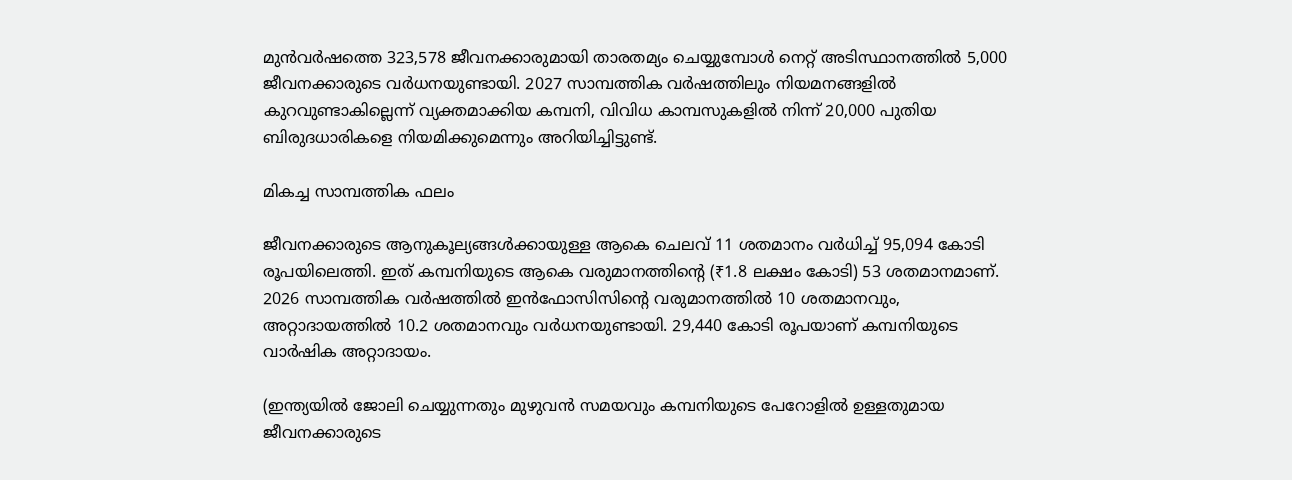മുന്‍വര്‍ഷത്തെ 323,578 ജീവനക്കാരുമായി താരതമ്യം ചെയ്യുമ്പോള്‍ നെറ്റ് അടിസ്ഥാനത്തില്‍ 5,000 ജീവനക്കാരുടെ വര്‍ധനയുണ്ടായി. 2027 സാമ്പത്തിക വര്‍ഷത്തിലും നിയമനങ്ങളില്‍ കുറവുണ്ടാകില്ലെന്ന് വ്യക്തമാക്കിയ കമ്പനി, വിവിധ കാമ്പസുകളില്‍ നിന്ന് 20,000 പുതിയ ബിരുദധാരികളെ നിയമിക്കുമെന്നും അറിയിച്ചിട്ടുണ്ട്.

മികച്ച സാമ്പത്തിക ഫലം

ജീവനക്കാരുടെ ആനുകൂല്യങ്ങള്‍ക്കായുള്ള ആകെ ചെലവ് 11 ശതമാനം വര്‍ധിച്ച് 95,094 കോടി രൂപയിലെത്തി. ഇത് കമ്പനിയുടെ ആകെ വരുമാനത്തിന്റെ (₹1.8 ലക്ഷം കോടി) 53 ശതമാനമാണ്. 2026 സാമ്പത്തിക വര്‍ഷത്തില്‍ ഇന്‍ഫോസിസിന്റെ വരുമാനത്തില്‍ 10 ശതമാനവും, അറ്റാദായത്തില്‍ 10.2 ശതമാനവും വര്‍ധനയുണ്ടായി. 29,440 കോടി രൂപയാണ് കമ്പനിയുടെ വാര്‍ഷിക അറ്റാദായം.

(ഇന്ത്യയില്‍ ജോലി ചെയ്യുന്നതും മുഴുവന്‍ സമയവും കമ്പനിയുടെ പേറോളില്‍ ഉള്ളതുമായ ജീവനക്കാരുടെ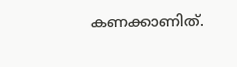കണക്കാണിത്.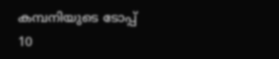കമ്പനിയുടെ ടോപ്പ് 10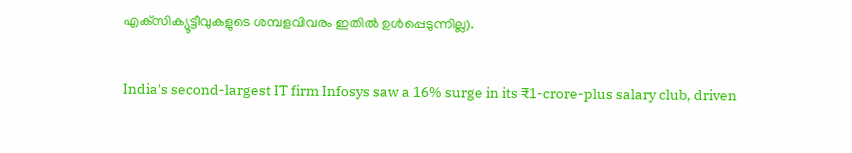എക്‌സിക്യൂട്ടീവുകളുടെ ശമ്പളവിവരം ഇതില്‍ ഉള്‍പ്പെടുന്നില്ല).

India's second-largest IT firm Infosys saw a 16% surge in its ₹1-crore-plus salary club, driven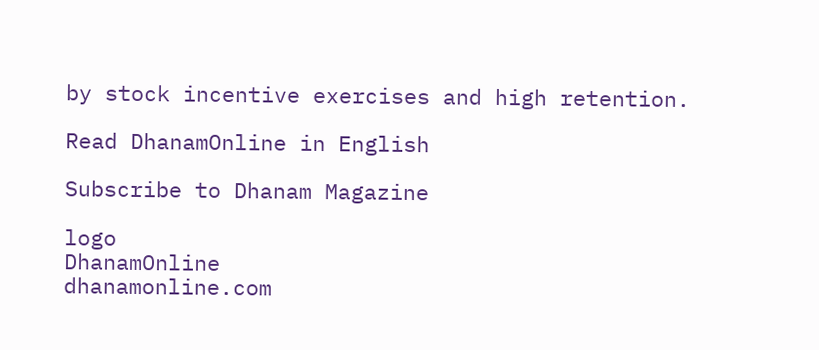by stock incentive exercises and high retention.

Read DhanamOnline in English

Subscribe to Dhanam Magazine

logo
DhanamOnline
dhanamonline.com